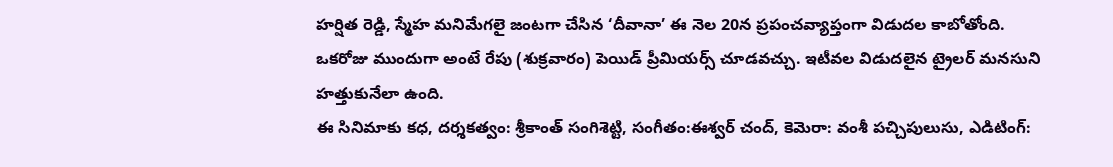హర్షిత రెడ్డి, స్మేహ మనిమేగలై జంటగా చేసిన ‘దీవానా’ ఈ నెల 20న ప్రపంచవ్యాప్తంగా విడుదల కాబోతోంది. ఒకరోజు ముందుగా అంటే రేపు (శుక్రవారం) పెయిడ్ ప్రీమియర్స్ చూడవచ్చు. ఇటీవల విడుదలైన ట్రైలర్ మనసుని హత్తుకునేలా ఉంది.
ఈ సినిమాకు కధ, దర్శకత్వం: శ్రీకాంత్ సంగిశెట్టి, సంగీతం:ఈశ్వర్ చంద్, కెమెరా: వంశీ పచ్చిపులుసు, ఎడిటింగ్: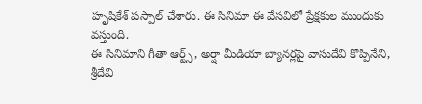హృషికేశ్ పస్పాల్ చేశారు. ఈ సినిమా ఈ వేసవిలో ప్రేక్షకుల ముందుకు వస్తుంది.
ఈ సినిమాని గీతా ఆర్ట్స్, అర్షా మీడియా బ్యానర్లపై వాసుదేవి కొప్పినేని, శ్రీదేవి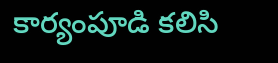కార్యంపూడి కలిసి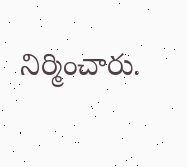నిర్మించారు.